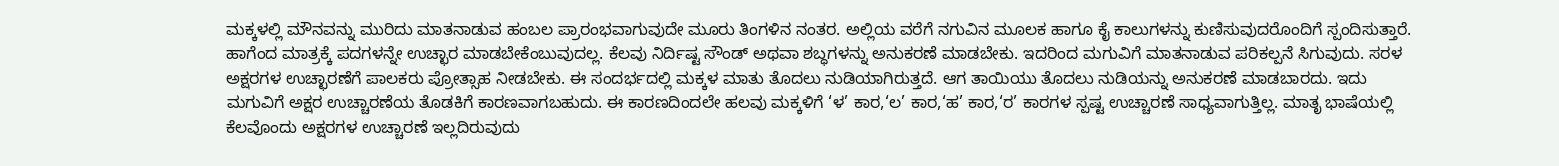ಮಕ್ಕಳಲ್ಲಿ ಮೌನವನ್ನು ಮುರಿದು ಮಾತನಾಡುವ ಹಂಬಲ ಪ್ರಾರಂಭವಾಗುವುದೇ ಮೂರು ತಿಂಗಳಿನ ನಂತರ. ಅಲ್ಲಿಯ ವರೆಗೆ ನಗುವಿನ ಮೂಲಕ ಹಾಗೂ ಕೈ ಕಾಲುಗಳನ್ನು ಕುಣಿಸುವುದರೊಂದಿಗೆ ಸ್ಪಂದಿಸುತ್ತಾರೆ.
ಹಾಗೆಂದ ಮಾತ್ರಕ್ಕೆ ಪದಗಳನ್ನೇ ಉಚ್ಛಾರ ಮಾಡಬೇಕೆಂಬುವುದಲ್ಲ. ಕೆಲವು ನಿರ್ದಿಷ್ಟ ಸೌಂಡ್ ಅಥವಾ ಶಬ್ಧಗಳನ್ನು ಅನುಕರಣೆ ಮಾಡಬೇಕು. ಇದರಿಂದ ಮಗುವಿಗೆ ಮಾತನಾಡುವ ಪರಿಕಲ್ಪನೆ ಸಿಗುವುದು. ಸರಳ ಅಕ್ಷರಗಳ ಉಚ್ಛಾರಣೆಗೆ ಪಾಲಕರು ಪ್ರೋತ್ಸಾಹ ನೀಡಬೇಕು. ಈ ಸಂದರ್ಭದಲ್ಲಿ ಮಕ್ಕಳ ಮಾತು ತೊದಲು ನುಡಿಯಾಗಿರುತ್ತದೆ. ಆಗ ತಾಯಿಯು ತೊದಲು ನುಡಿಯನ್ನು ಅನುಕರಣೆ ಮಾಡಬಾರದು. ಇದು ಮಗುವಿಗೆ ಅಕ್ಷರ ಉಚ್ಚಾರಣೆಯ ತೊಡಕಿಗೆ ಕಾರಣವಾಗಬಹುದು. ಈ ಕಾರಣದಿಂದಲೇ ಹಲವು ಮಕ್ಕಳಿಗೆ ‘ಳ’ ಕಾರ,‘ಲ’ ಕಾರ,‘ಹ’ ಕಾರ,‘ರ’ ಕಾರಗಳ ಸ್ಪಷ್ಟ ಉಚ್ಚಾರಣೆ ಸಾಧ್ಯವಾಗುತ್ತಿಲ್ಲ. ಮಾತೃ ಭಾಷೆಯಲ್ಲಿ ಕೆಲವೊಂದು ಅಕ್ಷರಗಳ ಉಚ್ಚಾರಣೆ ಇಲ್ಲದಿರುವುದು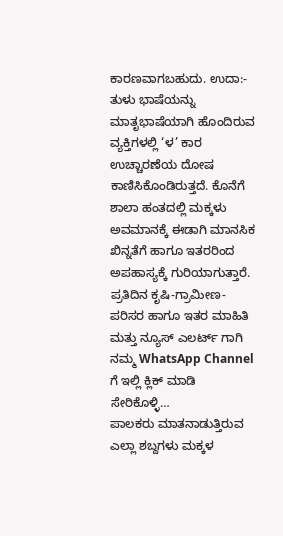ಕಾರಣವಾಗಬಹುದು. ಉದಾ:- ತುಳು ಭಾಷೆಯನ್ನು ಮಾತೃಭಾಷೆಯಾಗಿ ಹೊಂದಿರುವ ವ್ಯಕ್ತಿಗಳಲ್ಲಿ ‘ಳ’ ಕಾರ ಉಚ್ಚಾರಣೆಯ ದೋಷ ಕಾಣಿಸಿಕೊಂಡಿರುತ್ತದೆ. ಕೊನೆಗೆ ಶಾಲಾ ಹಂತದಲ್ಲಿ ಮಕ್ಕಳು ಅವಮಾನಕ್ಕೆ ಈಡಾಗಿ ಮಾನಸಿಕ ಖಿನ್ನತೆಗೆ ಹಾಗೂ ಇತರರಿಂದ ಅಪಹಾಸ್ಯಕ್ಕೆ ಗುರಿಯಾಗುತ್ತಾರೆ. ಪ್ರತಿದಿನ ಕೃಷಿ-ಗ್ರಾಮೀಣ-ಪರಿಸರ ಹಾಗೂ ಇತರ ಮಾಹಿತಿ ಮತ್ತು ನ್ಯೂಸ್ ಎಲರ್ಟ್ ಗಾಗಿ ನಮ್ಮ WhatsApp Channel ಗೆ ಇಲ್ಲಿ ಕ್ಲಿಕ್ ಮಾಡಿ ಸೇರಿಕೊಳ್ಳಿ…
ಪಾಲಕರು ಮಾತನಾಡುತ್ತಿರುವ ಎಲ್ಲಾ ಶಬ್ದಗಳು ಮಕ್ಕಳ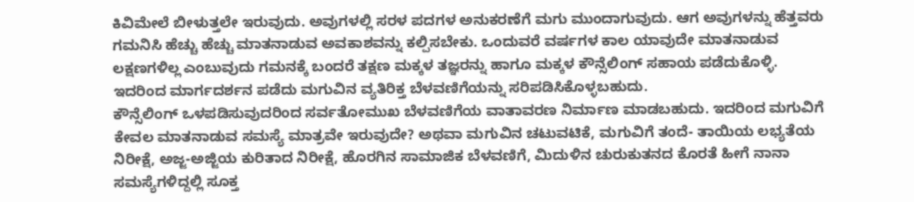ಕಿವಿಮೇಲೆ ಬೀಳುತ್ತಲೇ ಇರುವುದು. ಅವುಗಳಲ್ಲಿ ಸರಳ ಪದಗಳ ಅನುಕರಣೆಗೆ ಮಗು ಮುಂದಾಗುವುದು. ಆಗ ಅವುಗಳನ್ನು ಹೆತ್ತವರು ಗಮನಿಸಿ ಹೆಚ್ಚು ಹೆಚ್ಚು ಮಾತನಾಡುವ ಅವಕಾಶವನ್ನು ಕಲ್ಪಿಸಬೇಕು. ಒಂದುವರೆ ವರ್ಷಗಳ ಕಾಲ ಯಾವುದೇ ಮಾತನಾಡುವ ಲಕ್ಷಣಗಳಿಲ್ಲ ಎಂಬುವುದು ಗಮನಕ್ಕೆ ಬಂದರೆ ತಕ್ಷಣ ಮಕ್ಕಳ ತಜ್ಞರನ್ನು ಹಾಗೂ ಮಕ್ಕಳ ಕೌನ್ಸೆಲಿಂಗ್ ಸಹಾಯ ಪಡೆದುಕೊಳ್ಳಿ. ಇದರಿಂದ ಮಾರ್ಗದರ್ಶನ ಪಡೆದು ಮಗುವಿನ ವ್ಯತಿರಿಕ್ತ ಬೆಳವಣಿಗೆಯನ್ನು ಸರಿಪಡಿಸಿಕೊಳ್ಳಬಹುದು.
ಕೌನ್ಸೆಲಿಂಗ್ ಒಳಪಡಿಸುವುದರಿಂದ ಸರ್ವತೋಮುಖ ಬೆಳವಣಿಗೆಯ ವಾತಾವರಣ ನಿರ್ಮಾಣ ಮಾಡಬಹುದು. ಇದರಿಂದ ಮಗುವಿಗೆ ಕೇವಲ ಮಾತನಾಡುವ ಸಮಸ್ಯೆ ಮಾತ್ರವೇ ಇರುವುದೇ? ಅಥವಾ ಮಗುವಿನ ಚಟುವಟಿಕೆ, ಮಗುವಿಗೆ ತಂದೆ- ತಾಯಿಯ ಲಭ್ಯತೆಯ ನಿರೀಕ್ಷೆ, ಅಜ್ಜ-ಅಜ್ಜಿಯ ಕುರಿತಾದ ನಿರೀಕ್ಷೆ, ಹೊರಗಿನ ಸಾಮಾಜಿಕ ಬೆಳವಣಿಗೆ, ಮಿದುಳಿನ ಚುರುಕುತನದ ಕೊರತೆ ಹೀಗೆ ನಾನಾ ಸಮಸ್ಯೆಗಳಿದ್ದಲ್ಲಿ ಸೂಕ್ತ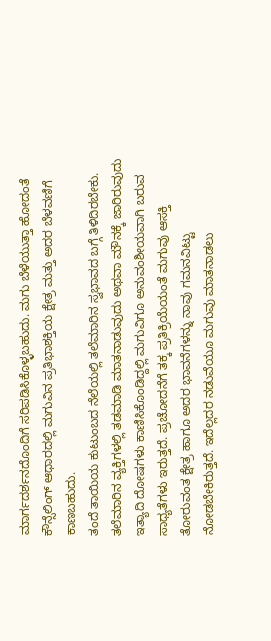ಮಾರ್ಗದರ್ಶನದೊಂದಿಗೆ ಸರಿಪಡಿಸಿಕೊಳ್ಳಬಹುದು. ಮಗು ಬೆಳೆಯುತ್ತಾ ಹೋದಂತೆ ಕೌನ್ಸೆಲಿಂಗ್ ಆಧಾರದಲ್ಲಿ ಮಗುವಿನ ಪ್ರತಿಭಾಶಕ್ತಿಯ ಕ್ಷೇತ್ರ ಮತ್ತು ಅದರ ಬೆಳವಣಿಗೆ ಕಾಣಬಹುದು.
ತಂದೆ ತಾಯಿಯ ಕುಟುಂಬದ ನೆಲೆಯಲ್ಲಿ ತಲೆಮಾರಿನ ಸ್ವಭಾವದ ಬಗ್ಗೆ ತಿಳಿದಿರಬೇಕು. ತಲೆಮಾರಿನ ವ್ಯಕ್ತಿಗಳಲ್ಲಿ ತಡಮಾಡಿ ಮಾತನಾಡುವುದು ಅಥವಾ ಮೌನಕ್ಕೆ ಜಾರಿರುವುದು ಇತ್ಯಾದಿ ದೋಷಗಳು ಕಾಣಿಸಿಕೊಂಡಿದ್ದಲ್ಲಿ ಮಗುವಿಗೂ ಅನುವಂಶೀಯವಾಗಿ ಬರುವ ಸಾಧ್ಯತೆಗಳು ಇರುತ್ತದೆ. ಪ್ರಚೋದನೆಗೆ ತಕ್ಕ ಪ್ರತಿಕ್ರಿಯೆಯಂತೆ ಮಗುವು ಆಸಕ್ತಿ ತೋರುವಂತ ಕ್ಷೇತ್ರ ಹಾಗೂ ಅದರ ಭಾವನೆಗಳನ್ನು ನಾವು ಗಮನವಿಟ್ಟು ನೋಡಬೇಕಿರುತ್ತದೆ. ಇದೆಲ್ಲದರ ನಡುವೆಯೂ ಮಗುವು ಮಾತನಾಡಲು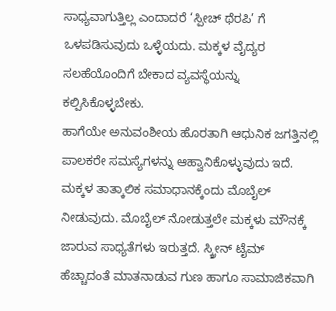ಸಾಧ್ಯವಾಗುತ್ತಿಲ್ಲ ಎಂದಾದರೆ ‘ಸ್ಪೀಚ್ ಥೆರಪಿ’ ಗೆ ಒಳಪಡಿಸುವುದು ಒಳ್ಳೆಯದು. ಮಕ್ಕಳ ವೈದ್ಯರ ಸಲಹೆಯೊಂದಿಗೆ ಬೇಕಾದ ವ್ಯವಸ್ಥೆಯನ್ನು ಕಲ್ಪಿಸಿಕೊಳ್ಳಬೇಕು.
ಹಾಗೆಯೇ ಅನುವಂಶೀಯ ಹೊರತಾಗಿ ಆಧುನಿಕ ಜಗತ್ತಿನಲ್ಲಿ ಪಾಲಕರೇ ಸಮಸ್ಯೆಗಳನ್ನು ಆಹ್ವಾನಿಕೊಳ್ಳುವುದು ಇದೆ. ಮಕ್ಕಳ ತಾತ್ಕಾಲಿಕ ಸಮಾಧಾನಕ್ಕೆಂದು ಮೊಬೈಲ್ ನೀಡುವುದು. ಮೊಬೈಲ್ ನೋಡುತ್ತಲೇ ಮಕ್ಕಳು ಮೌನಕ್ಕೆ ಜಾರುವ ಸಾಧ್ಯತೆಗಳು ಇರುತ್ತದೆ. ಸ್ಕ್ರೀನ್ ಟೈಮ್ ಹೆಚ್ಚಾದಂತೆ ಮಾತನಾಡುವ ಗುಣ ಹಾಗೂ ಸಾಮಾಜಿಕವಾಗಿ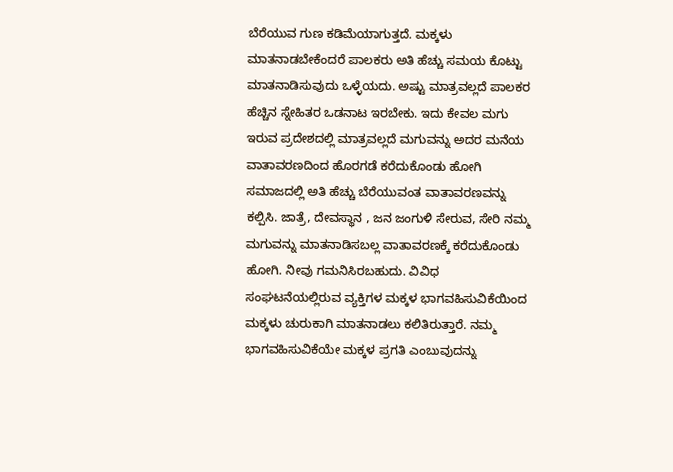ಬೆರೆಯುವ ಗುಣ ಕಡಿಮೆಯಾಗುತ್ತದೆ. ಮಕ್ಕಳು ಮಾತನಾಡಬೇಕೆಂದರೆ ಪಾಲಕರು ಅತಿ ಹೆಚ್ಚು ಸಮಯ ಕೊಟ್ಟು ಮಾತನಾಡಿಸುವುದು ಒಳ್ಳೆಯದು. ಅಷ್ಟು ಮಾತ್ರವಲ್ಲದೆ ಪಾಲಕರ ಹೆಚ್ಚಿನ ಸ್ನೇಹಿತರ ಒಡನಾಟ ಇರಬೇಕು. ಇದು ಕೇವಲ ಮಗು ಇರುವ ಪ್ರದೇಶದಲ್ಲಿ ಮಾತ್ರವಲ್ಲದೆ ಮಗುವನ್ನು ಅದರ ಮನೆಯ ವಾತಾವರಣದಿಂದ ಹೊರಗಡೆ ಕರೆದುಕೊಂಡು ಹೋಗಿ ಸಮಾಜದಲ್ಲಿ ಅತಿ ಹೆಚ್ಚು ಬೆರೆಯುವಂತ ವಾತಾವರಣವನ್ನು ಕಲ್ಪಿಸಿ. ಜಾತ್ರೆ, ದೇವಸ್ಥಾನ , ಜನ ಜಂಗುಳಿ ಸೇರುವ, ಸೇರಿ ನಮ್ಮ ಮಗುವನ್ನು ಮಾತನಾಡಿಸಬಲ್ಲ ವಾತಾವರಣಕ್ಕೆ ಕರೆದುಕೊಂಡು ಹೋಗಿ. ನೀವು ಗಮನಿಸಿರಬಹುದು. ವಿವಿಧ ಸಂಘಟನೆಯಲ್ಲಿರುವ ವ್ಯಕ್ತಿಗಳ ಮಕ್ಕಳ ಭಾಗವಹಿಸುವಿಕೆಯಿಂದ ಮಕ್ಕಳು ಚುರುಕಾಗಿ ಮಾತನಾಡಲು ಕಲಿತಿರುತ್ತಾರೆ. ನಮ್ಮ ಭಾಗವಹಿಸುವಿಕೆಯೇ ಮಕ್ಕಳ ಪ್ರಗತಿ ಎಂಬುವುದನ್ನು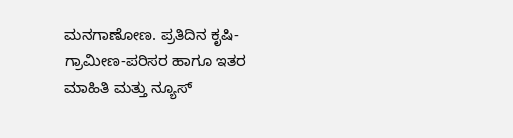ಮನಗಾಣೋಣ. ಪ್ರತಿದಿನ ಕೃಷಿ-ಗ್ರಾಮೀಣ-ಪರಿಸರ ಹಾಗೂ ಇತರ ಮಾಹಿತಿ ಮತ್ತು ನ್ಯೂಸ್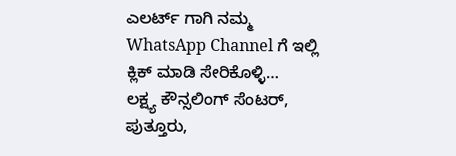ಎಲರ್ಟ್ ಗಾಗಿ ನಮ್ಮ WhatsApp Channel ಗೆ ಇಲ್ಲಿ ಕ್ಲಿಕ್ ಮಾಡಿ ಸೇರಿಕೊಳ್ಳಿ…
ಲಕ್ಷ್ಯ ಕೌನ್ಸಲಿಂಗ್ ಸೆಂಟರ್, ಪುತ್ತೂರು,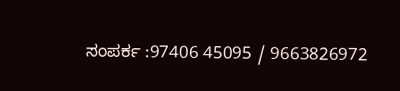ಸಂಪರ್ಕ :97406 45095 / 9663826972